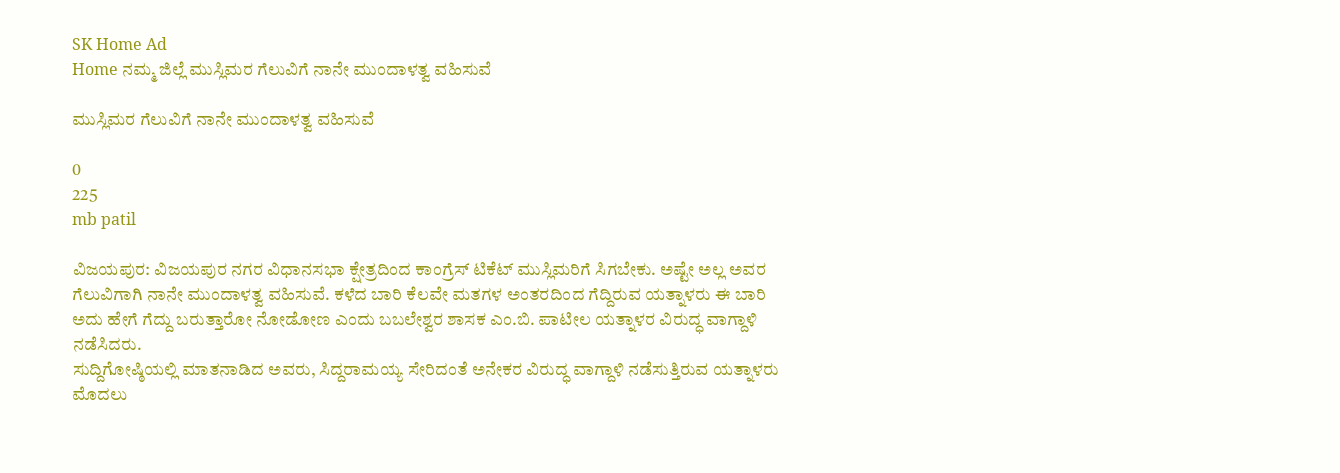SK Home Ad
Home ನಮ್ಮ ಜಿಲ್ಲೆ ಮುಸ್ಲಿಮರ ಗೆಲುವಿಗೆ ನಾನೇ ಮುಂದಾಳತ್ವ ವಹಿಸುವೆ

ಮುಸ್ಲಿಮರ ಗೆಲುವಿಗೆ ನಾನೇ ಮುಂದಾಳತ್ವ ವಹಿಸುವೆ

0
225
mb patil

ವಿಜಯಪುರ: ವಿಜಯಪುರ ನಗರ ವಿಧಾನಸಭಾ ಕ್ಷೇತ್ರದಿಂದ ಕಾಂಗ್ರೆಸ್ ಟಿಕೆಟ್ ಮುಸ್ಲಿಮರಿಗೆ ಸಿಗಬೇಕು. ಅಷ್ಟೇ ಅಲ್ಲ ಅವರ ಗೆಲುವಿಗಾಗಿ ನಾನೇ ಮುಂದಾಳತ್ವ ವಹಿಸುವೆ. ಕಳೆದ ಬಾರಿ ಕೆಲವೇ ಮತಗಳ ಅಂತರದಿಂದ ಗೆದ್ದಿರುವ ಯತ್ನಾಳರು ಈ ಬಾರಿ ಅದು ಹೇಗೆ ಗೆದ್ದು ಬರುತ್ತಾರೋ ನೋಡೋಣ ಎಂದು ಬಬಲೇಶ್ವರ ಶಾಸಕ ಎಂ.ಬಿ. ಪಾಟೀಲ ಯತ್ನಾಳರ ವಿರುದ್ಧ ವಾಗ್ದಾಳಿ ನಡೆಸಿದರು.
ಸುದ್ದಿಗೋಷ್ಠಿಯಲ್ಲಿ ಮಾತನಾಡಿದ ಅವರು, ಸಿದ್ದರಾಮಯ್ಯ ಸೇರಿದಂತೆ ಅನೇಕರ ವಿರುದ್ಧ ವಾಗ್ದಾಳಿ ನಡೆಸುತ್ತಿರುವ ಯತ್ನಾಳರು ಮೊದಲು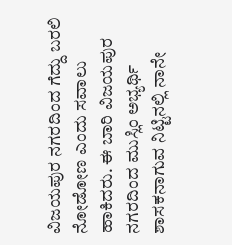ವಿಜಯಪುರ ನಗರದಿಂದ ಗೆದ್ದು ಬರಲಿ ನೋಡೋಣ ಎಂದು ಸವಾಲು ಹಾಕಿದರು. ಈ ಬಾರಿ ವಿಜಯಪುರ ನಗರದಿಂದ ಮುಸ್ಲಿಂ ಅಭ್ಯರ್ಥಿ ಶಾಸಕನಾಗುವ ನಿಟ್ಟಿನಲ್ಲಿ ನಾನೇ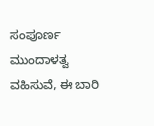ಸಂಪೂರ್ಣ ಮುಂದಾಳತ್ವ ವಹಿಸುವೆ, ಈ ಬಾರಿ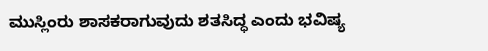ಮುಸ್ಲಿಂರು ಶಾಸಕರಾಗುವುದು ಶತಸಿದ್ಧ ಎಂದು ಭವಿಷ್ಯ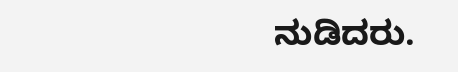ನುಡಿದರು.